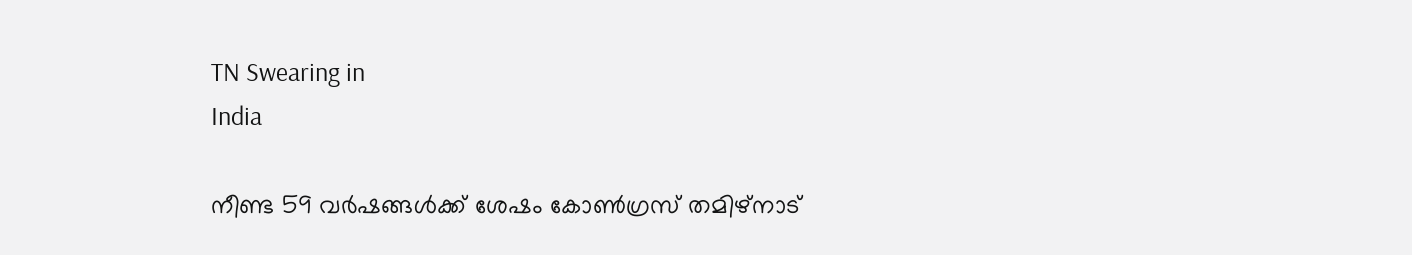TN Swearing in
India

നീണ്ട 59 വർഷങ്ങൾക്ക് ശേഷം കോൺഗ്രസ് തമിഴ്‌നാട്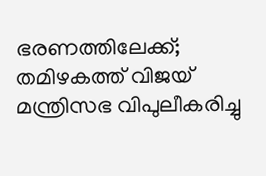ഭരണത്തിലേക്ക്; തമിഴകത്ത് വിജയ് മന്ത്രിസഭ വിപുലീകരിച്ചു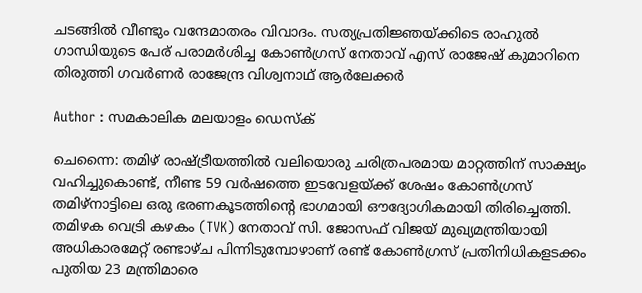ചടങ്ങിൽ വീണ്ടും വന്ദേമാതരം വിവാദം. സത്യപ്രതിജ്ഞയ്ക്കിടെ രാഹുൽ ഗാന്ധിയുടെ പേര് പരാമർശിച്ച കോൺഗ്രസ് നേതാവ് എസ് രാജേഷ് കുമാറിനെ തിരുത്തി ഗവർണർ രാജേന്ദ്ര വിശ്വനാഥ് ആർലേക്കർ

Author : സമകാലിക മലയാളം ഡെസ്ക്

ചെന്നൈ: തമിഴ് രാഷ്ട്രീയത്തിൽ വലിയൊരു ചരിത്രപരമായ മാറ്റത്തിന് സാക്ഷ്യം വഹിച്ചുകൊണ്ട്, നീണ്ട 59 വർഷത്തെ ഇടവേളയ്ക്ക് ശേഷം കോൺഗ്രസ് തമിഴ്‌നാട്ടിലെ ഒരു ഭരണകൂടത്തിന്റെ ഭാഗമായി ഔദ്യോഗികമായി തിരിച്ചെത്തി. തമിഴക വെട്രി കഴകം (TVK) നേതാവ് സി. ജോസഫ് വിജയ് മുഖ്യമന്ത്രിയായി അധികാരമേറ്റ് രണ്ടാഴ്ച പിന്നിടുമ്പോഴാണ് രണ്ട് കോൺഗ്രസ് പ്രതിനിധികളടക്കം പുതിയ 23 മന്ത്രിമാരെ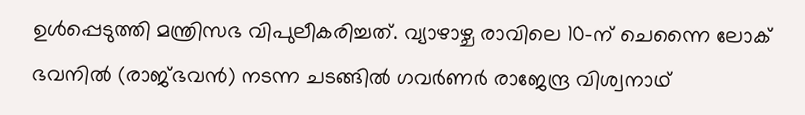ഉൾപ്പെടുത്തി മന്ത്രിസഭ വിപുലീകരിച്ചത്. വ്യാഴാഴ്ച രാവിലെ 10-ന് ചെന്നൈ ലോക് ഭവനിൽ (രാജ്ഭവൻ) നടന്ന ചടങ്ങിൽ ഗവർണർ രാജേന്ദ്ര വിശ്വനാഥ്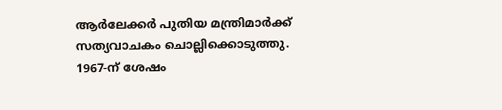ആർലേക്കർ പുതിയ മന്ത്രിമാർക്ക് സത്യവാചകം ചൊല്ലിക്കൊടുത്തു. 1967-ന് ശേഷം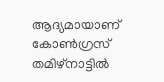ആദ്യമായാണ് കോൺഗ്രസ് തമിഴ്‌നാട്ടിൽ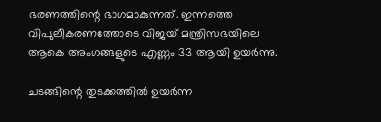ഭരണത്തിന്റെ ഭാഗമാകുന്നത്. ഇന്നത്തെ വിപുലീകരണത്തോടെ വിജയ് മന്ത്രിസഭയിലെ ആകെ അംഗങ്ങളുടെ എണ്ണം 33 ആയി ഉയർന്നു.

ചടങ്ങിന്റെ തുടക്കത്തിൽ ഉയർന്ന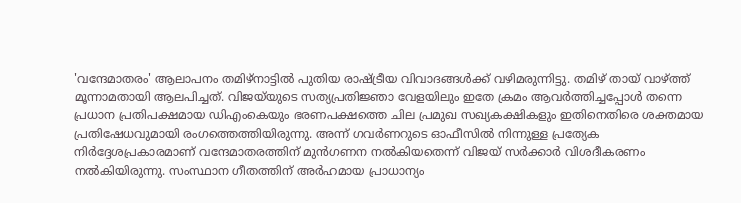'വന്ദേമാതരം' ആലാപനം തമിഴ്‌നാട്ടിൽ പുതിയ രാഷ്ട്രീയ വിവാദങ്ങൾക്ക് വഴിമരുന്നിട്ടു. തമിഴ് തായ് വാഴ്ത്ത് മൂന്നാമതായി ആലപിച്ചത്. വിജയ്‌യുടെ സത്യപ്രതിജ്ഞാ വേളയിലും ഇതേ ക്രമം ആവർത്തിച്ചപ്പോൾ തന്നെ പ്രധാന പ്രതിപക്ഷമായ ഡിഎംകെയും ഭരണപക്ഷത്തെ ചില പ്രമുഖ സഖ്യകക്ഷികളും ഇതിനെതിരെ ശക്തമായ പ്രതിഷേധവുമായി രംഗത്തെത്തിയിരുന്നു. അന്ന് ഗവർണറുടെ ഓഫീസിൽ നിന്നുള്ള പ്രത്യേക നിർദ്ദേശപ്രകാരമാണ് വന്ദേമാതരത്തിന് മുൻഗണന നൽകിയതെന്ന് വിജയ് സർക്കാർ വിശദീകരണം നൽകിയിരുന്നു. സംസ്ഥാന ഗീതത്തിന് അർഹമായ പ്രാധാന്യം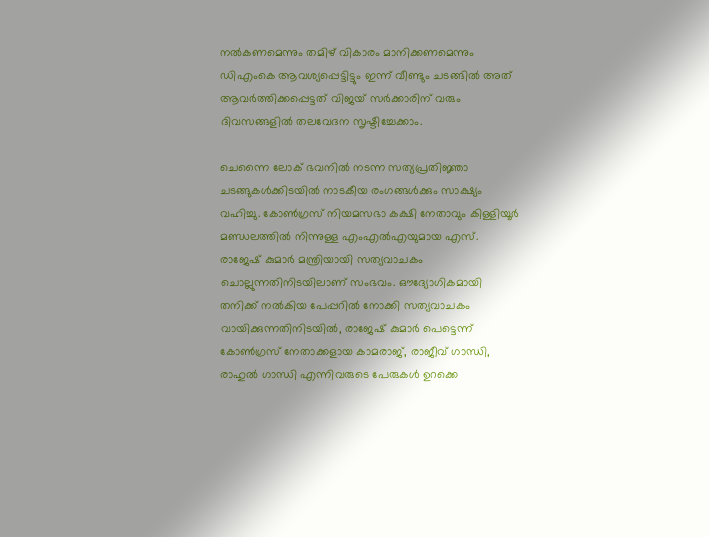നൽകണമെന്നും തമിഴ് വികാരം മാനിക്കണമെന്നും ഡിഎംകെ ആവശ്യപ്പെട്ടിട്ടും ഇന്ന് വീണ്ടും ചടങ്ങിൽ അത് ആവർത്തിക്കപ്പെട്ടത് വിജയ് സർക്കാരിന് വരും ദിവസങ്ങളിൽ തലവേദന സൃഷ്ടിച്ചേക്കാം.

ചെന്നൈ ലോക് ഭവനിൽ നടന്ന സത്യപ്രതിജ്ഞാ ചടങ്ങുകൾക്കിടയിൽ നാടകീയ രംഗങ്ങൾക്കും സാക്ഷ്യം വഹിച്ചു. കോൺഗ്രസ് നിയമസഭാ കക്ഷി നേതാവും കിള്ളിയൂർ മണ്ഡലത്തിൽ നിന്നുള്ള എംഎൽഎയുമായ എസ്. രാജേഷ് കുമാർ മന്ത്രിയായി സത്യവാചകം ചൊല്ലുന്നതിനിടയിലാണ് സംഭവം. ഔദ്യോഗികമായി തനിക്ക് നൽകിയ പേപ്പറിൽ നോക്കി സത്യവാചകം വായിക്കുന്നതിനിടയിൽ, രാജേഷ് കുമാർ പെട്ടെന്ന് കോൺഗ്രസ് നേതാക്കളായ കാമരാജ്, രാജീവ് ഗാന്ധി, രാഹുൽ ഗാന്ധി എന്നിവരുടെ പേരുകൾ ഉറക്കെ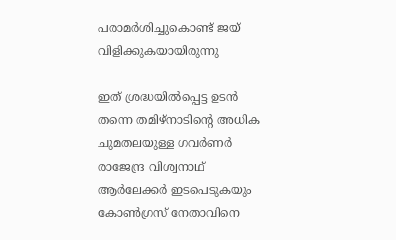പരാമർശിച്ചുകൊണ്ട് ജയ് വിളിക്കുകയായിരുന്നു

ഇത് ശ്രദ്ധയിൽപ്പെട്ട ഉടൻ തന്നെ തമിഴ്‌നാടിന്റെ അധിക ചുമതലയുള്ള ഗവർണർ രാജേന്ദ്ര വിശ്വനാഥ് ആർലേക്കർ ഇടപെടുകയും കോൺഗ്രസ് നേതാവിനെ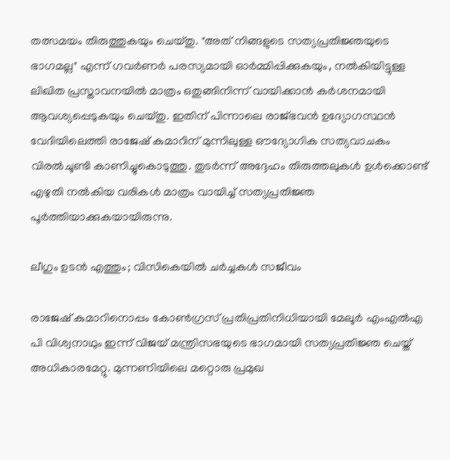തത്സമയം തിരുത്തുകയും ചെയ്തു. "അത് നിങ്ങളുടെ സത്യപ്രതിജ്ഞയുടെ ഭാഗമല്ല" എന്ന് ഗവർണർ പരസ്യമായി ഓർമ്മിപ്പിക്കുകയും, നൽകിയിട്ടുള്ള ലിഖിത പ്രസ്താവനയിൽ മാത്രം ഒതുങ്ങിനിന്ന് വായിക്കാൻ കർശനമായി ആവശ്യപ്പെടുകയും ചെയ്തു. ഇതിന് പിന്നാലെ രാജ്ഭവൻ ഉദ്യോഗസ്ഥൻ വേദിയിലെത്തി രാജേഷ് കുമാറിന് മുന്നിലുള്ള ഔദ്യോഗിക സത്യവാചകം വിരൽചൂണ്ടി കാണിച്ചുകൊടുത്തു. തുടർന്ന് അദ്ദേഹം തിരുത്തലുകൾ ഉൾക്കൊണ്ട് എഴുതി നൽകിയ വരികൾ മാത്രം വായിച്ച് സത്യപ്രതിജ്ഞ പൂർത്തിയാക്കുകയായിരുന്നു.

ലീഗും ഉടൻ എത്തും; വിസികെയിൽ ചർച്ചകൾ സജീവം

രാജേഷ് കുമാറിനൊപ്പം കോൺഗ്രസ് പ്രതിപ്രതിനിധിയായി മേലൂർ എംഎൽഎ പി വിശ്വനാഥും ഇന്ന് വിജയ് മന്ത്രിസഭയുടെ ഭാഗമായി സത്യപ്രതിജ്ഞ ചെയ്ത് അധികാരമേറ്റു. മുന്നണിയിലെ മറ്റൊരു പ്രമുഖ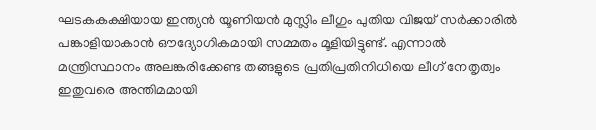ഘടകകക്ഷിയായ ഇന്ത്യൻ യൂണിയൻ മുസ്ലിം ലീഗും പുതിയ വിജയ് സർക്കാരിൽ പങ്കാളിയാകാൻ ഔദ്യോഗികമായി സമ്മതം മൂളിയിട്ടുണ്ട്. എന്നാൽ മന്ത്രിസ്ഥാനം അലങ്കരിക്കേണ്ട തങ്ങളുടെ പ്രതിപ്രതിനിധിയെ ലീഗ് നേതൃത്വം ഇതുവരെ അന്തിമമായി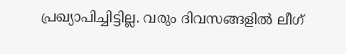പ്രഖ്യാപിച്ചിട്ടില്ല. വരും ദിവസങ്ങളിൽ ലീഗ്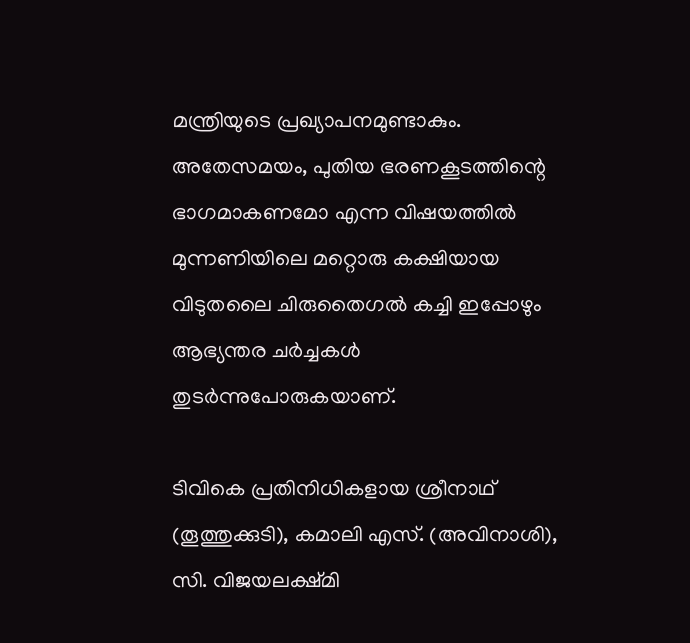മന്ത്രിയുടെ പ്രഖ്യാപനമുണ്ടാകും. അതേസമയം, പുതിയ ഭരണകൂടത്തിന്റെ ഭാഗമാകണമോ എന്ന വിഷയത്തിൽ മുന്നണിയിലെ മറ്റൊരു കക്ഷിയായ വിടുതലൈ ചിരുതൈഗൽ കച്ചി ഇപ്പോഴും ആഭ്യന്തര ചർച്ചകൾ തുടർന്നുപോരുകയാണ്.

ടിവികെ പ്രതിനിധികളായ ശ്രീനാഥ് (തൂത്തുക്കുടി), കമാലി എസ്. (അവിനാശി), സി. വിജയലക്ഷ്മി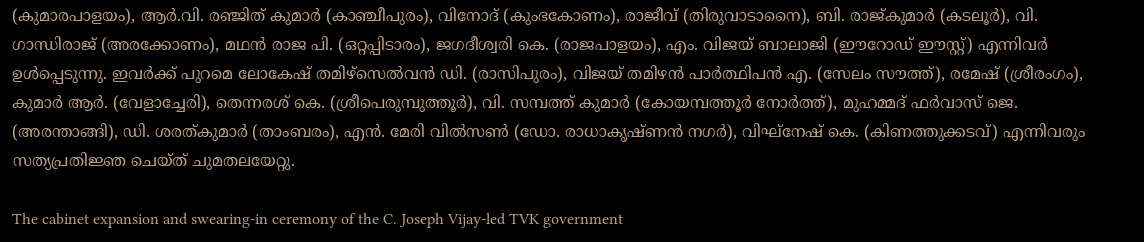(കുമാരപാളയം), ആർ.വി. രഞ്ജിത് കുമാർ (കാഞ്ചീപുരം), വിനോദ് (കുംഭകോണം), രാജീവ് (തിരുവാടാനൈ), ബി. രാജ്കുമാർ (കടലൂർ), വി. ഗാന്ധിരാജ് (അരക്കോണം), മഥൻ രാജ പി. (ഒറ്റപ്പിടാരം), ജഗദീശ്വരി കെ. (രാജപാളയം), എം. വിജയ് ബാലാജി (ഈറോഡ് ഈസ്റ്റ്) എന്നിവർ ഉൾപ്പെടുന്നു. ഇവർക്ക് പുറമെ ലോകേഷ് തമിഴ്സെൽവൻ ഡി. (രാസിപുരം), വിജയ് തമിഴൻ പാർത്ഥിപൻ എ. (സേലം സൗത്ത്), രമേഷ് (ശ്രീരംഗം), കുമാർ ആർ. (വേളാച്ചേരി), തെന്നരശ് കെ. (ശ്രീപെരുമ്പുത്തൂർ), വി. സമ്പത്ത് കുമാർ (കോയമ്പത്തൂർ നോർത്ത്), മുഹമ്മദ് ഫർവാസ് ജെ. (അരന്താങ്ങി), ഡി. ശരത്കുമാർ (താംബരം), എൻ. മേരി വിൽസൺ (ഡോ. രാധാകൃഷ്ണൻ നഗർ), വിഘ്നേഷ് കെ. (കിണത്തുക്കടവ്) എന്നിവരും സത്യപ്രതിജ്ഞ ചെയ്ത് ചുമതലയേറ്റു.

The cabinet expansion and swearing-in ceremony of the C. Joseph Vijay-led TVK government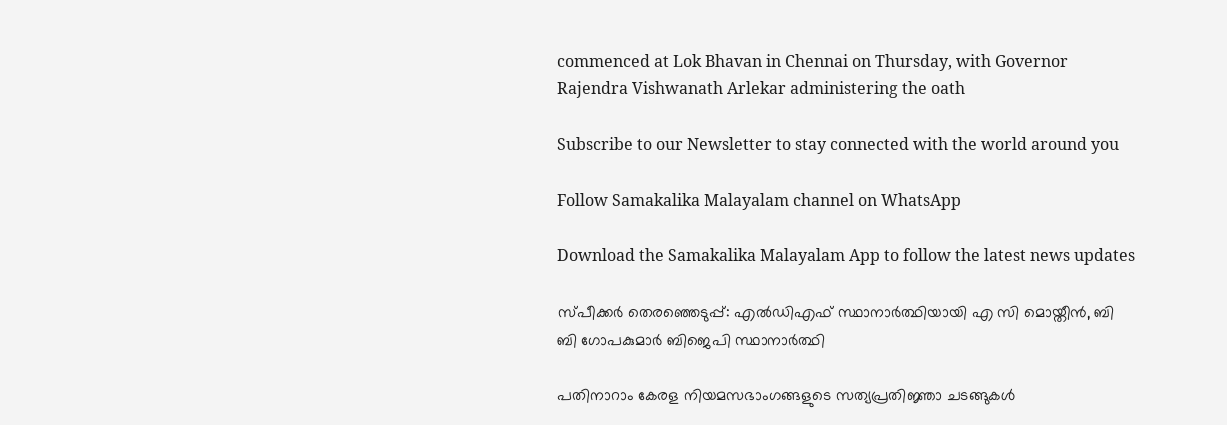commenced at Lok Bhavan in Chennai on Thursday, with Governor Rajendra Vishwanath Arlekar administering the oath

Subscribe to our Newsletter to stay connected with the world around you

Follow Samakalika Malayalam channel on WhatsApp

Download the Samakalika Malayalam App to follow the latest news updates

സ്പീക്കർ തെരഞ്ഞെടുപ്പ്: എൽഡിഎഫ് സ്ഥാനാർത്ഥിയായി എ സി മൊയ്തീൻ, ബി ബി ഗോപകുമാർ ബിജെപി സ്ഥാനാർത്ഥി

പതിനാറാം കേരള നിയമസഭാംഗങ്ങളുടെ സത്യപ്രതിജ്ഞാ ചടങ്ങുകൾ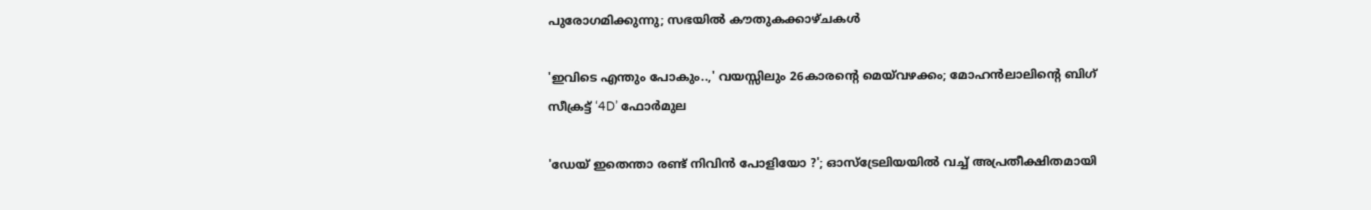പുരോഗമിക്കുന്നു; സഭയിൽ കൗതുകക്കാഴ്ചകൾ

'ഇവിടെ എന്തും പോകും..,' വയസ്സിലും 26കാരന്റെ മെയ്‌വഴക്കം; മോഹൻലാലിന്റെ ബിഗ് സീക്രട്ട് ‘4D’ ഫോർമുല

'ഡേയ് ഇതെന്താ രണ്ട് നിവിൻ പോളിയോ‌ ?'; ഓസ്ട്രേലിയയിൽ വച്ച് അപ്രതീക്ഷിതമായി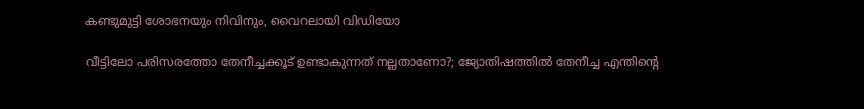കണ്ടുമുട്ടി ശോഭനയും നിവിനും, വൈറലായി വിഡിയോ

വീട്ടിലോ പരിസരത്തോ തേനീച്ചക്കൂട് ഉണ്ടാകുന്നത് നല്ലതാണോ?; ജ്യോതിഷത്തില്‍ തേനീച്ച എന്തിന്റെ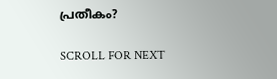പ്രതീകം?

SCROLL FOR NEXT